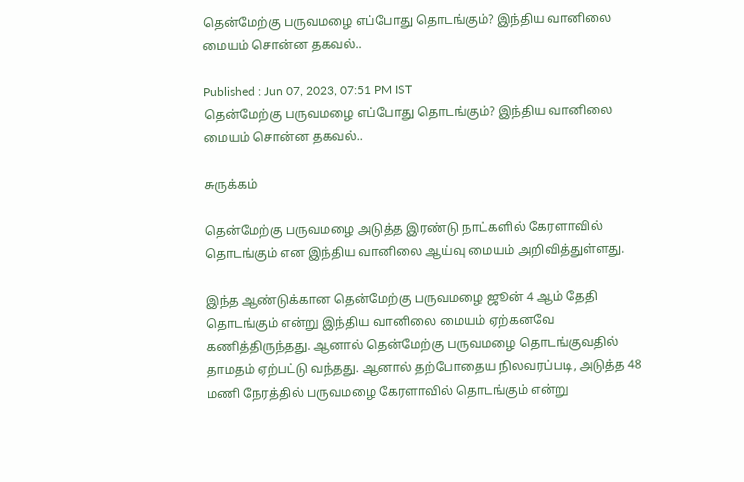தென்மேற்கு பருவமழை எப்போது தொடங்கும்? இந்திய வானிலை மையம் சொன்ன தகவல்..

Published : Jun 07, 2023, 07:51 PM IST
தென்மேற்கு பருவமழை எப்போது தொடங்கும்? இந்திய வானிலை மையம் சொன்ன தகவல்..

சுருக்கம்

தென்மேற்கு பருவமழை அடுத்த இரண்டு நாட்களில் கேரளாவில் தொடங்கும் என இந்திய வானிலை ஆய்வு மையம் அறிவித்துள்ளது.

இந்த ஆண்டுக்கான தென்மேற்கு பருவமழை ஜூன் 4 ஆம் தேதி தொடங்கும் என்று இந்திய வானிலை மையம் ஏற்கனவே கணித்திருந்தது. ஆனால் தென்மேற்கு பருவமழை தொடங்குவதில் தாமதம் ஏற்பட்டு வந்தது. ஆனால் தற்போதைய நிலவரப்படி, அடுத்த 48 மணி நேரத்தில் பருவமழை கேரளாவில் தொடங்கும் என்று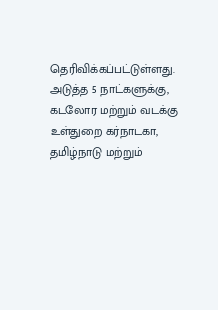தெரிவிக்கப்பட்டுள்ளது. அடுத்த 5 நாட்களுக்கு, கடலோர மற்றும் வடக்கு உள்துறை கர்நாடகா, தமிழ்நாடு மற்றும்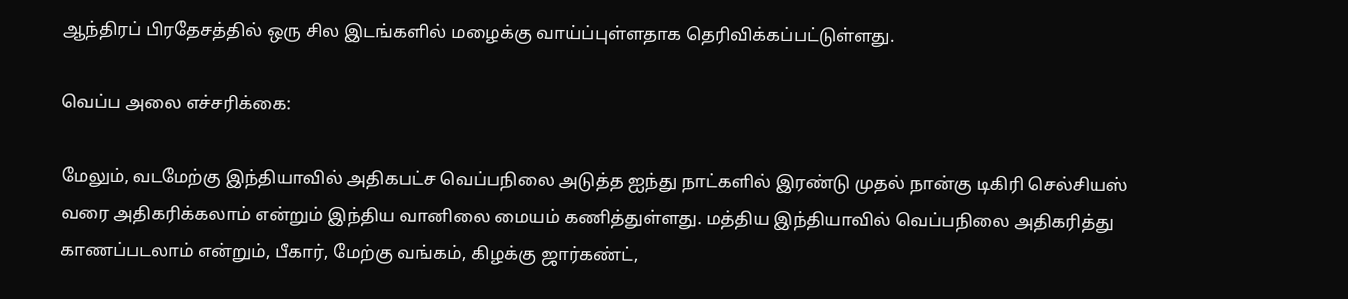ஆந்திரப் பிரதேசத்தில் ஒரு சில இடங்களில் மழைக்கு வாய்ப்புள்ளதாக தெரிவிக்கப்பட்டுள்ளது.

வெப்ப அலை எச்சரிக்கை:

மேலும், வடமேற்கு இந்தியாவில் அதிகபட்ச வெப்பநிலை அடுத்த ஐந்து நாட்களில் இரண்டு முதல் நான்கு டிகிரி செல்சியஸ் வரை அதிகரிக்கலாம் என்றும் இந்திய வானிலை மையம் கணித்துள்ளது. மத்திய இந்தியாவில் வெப்பநிலை அதிகரித்து காணப்படலாம் என்றும், பீகார், மேற்கு வங்கம், கிழக்கு ஜார்கண்ட்,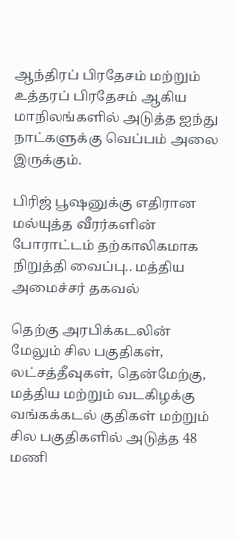ஆந்திரப் பிரதேசம் மற்றும் உத்தரப் பிரதேசம் ஆகிய மாநிலங்களில் அடுத்த ஐந்து நாட்களுக்கு வெப்பம் அலை இருக்கும்.

பிரிஜ் பூஷனுக்கு எதிரான மல்யுத்த வீரர்களின் போராட்டம் தற்காலிகமாக நிறுத்தி வைப்பு.. மத்திய அமைச்சர் தகவல்

தெற்கு அரபிக்கடலின் மேலும் சில பகுதிகள், லட்சத்தீவுகள், தென்மேற்கு, மத்திய மற்றும் வடகிழக்கு வங்கக்கடல் குதிகள் மற்றும் சில பகுதிகளில் அடுத்த 48 மணி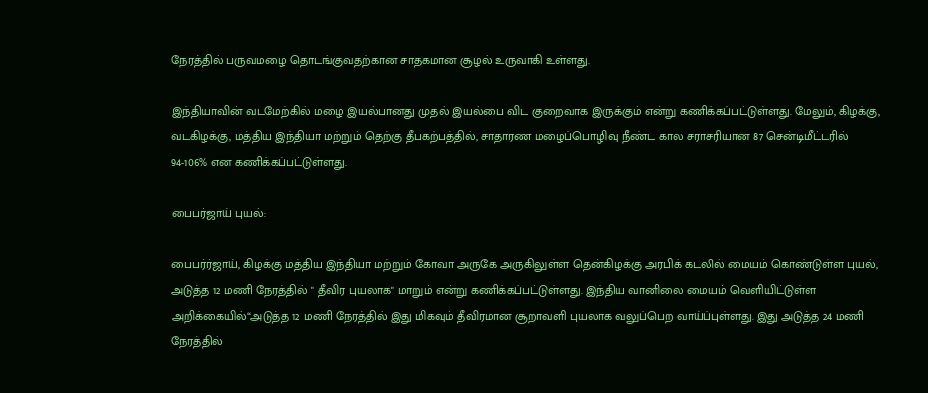நேரத்தில் பருவமழை தொடங்குவதற்கான சாதகமான சூழல் உருவாகி உள்ளது.

இந்தியாவின் வடமேற்கில் மழை இயல்பானது முதல் இயல்பை விட குறைவாக இருக்கும் என்று கணிக்கப்பட்டுள்ளது. மேலும், கிழக்கு, வடகிழக்கு, மத்திய இந்தியா மற்றும் தெற்கு தீபகற்பத்தில், சாதாரண மழைப்பொழிவு நீண்ட கால சராசரியான 87 சென்டிமீட்டரில் 94-106% என கணிக்கப்பட்டுள்ளது.

பைபர்ஜாய் புயல்:

பைபர்ர்ஜாய், கிழக்கு மத்திய இந்தியா மற்றும் கோவா அருகே அருகிலுள்ள தென்கிழக்கு அரபிக் கடலில் மையம் கொண்டுள்ள புயல், அடுத்த 12 மணி நேரத்தில் " தீவிர புயலாக" மாறும் என்று கணிக்கப்பட்டுள்ளது. இந்திய வானிலை மையம் வெளியிட்டுள்ள அறிக்கையில்“அடுத்த 12 மணி நேரத்தில் இது மிகவும் தீவிரமான சூறாவளி புயலாக வலுப்பெற வாய்ப்புள்ளது. இது அடுத்த 24 மணி நேரத்தில்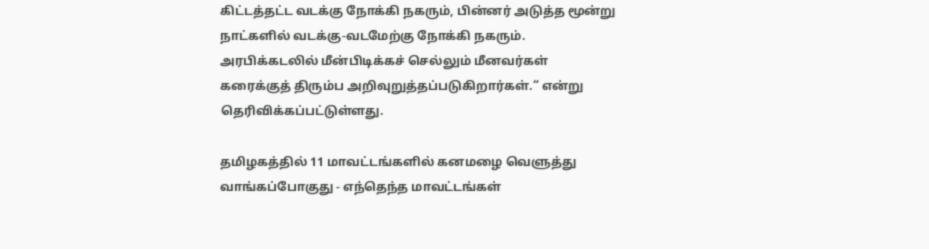கிட்டத்தட்ட வடக்கு நோக்கி நகரும், பின்னர் அடுத்த மூன்று நாட்களில் வடக்கு-வடமேற்கு நோக்கி நகரும். அரபிக்கடலில் மீன்பிடிக்கச் செல்லும் மீனவர்கள் கரைக்குத் திரும்ப அறிவுறுத்தப்படுகிறார்கள்.“ என்று தெரிவிக்கப்பட்டுள்ளது.

தமிழகத்தில் 11 மாவட்டங்களில் கனமழை வெளுத்து வாங்கப்போகுது - எந்தெந்த மாவட்டங்கள்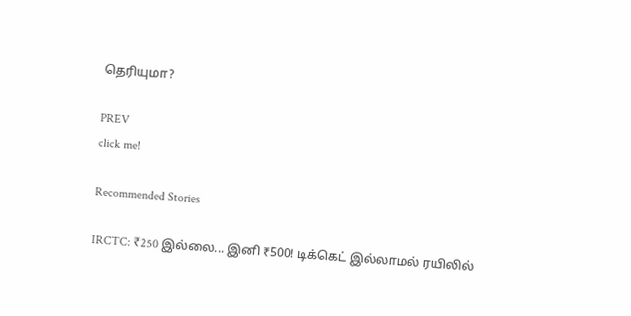தெரியுமா?

PREV
click me!

Recommended Stories

IRCTC: ₹250 இல்லை... இனி ₹500! டிக்கெட் இல்லாமல் ரயிலில்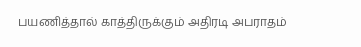பயணித்தால் காத்திருக்கும் அதிரடி அபராதம்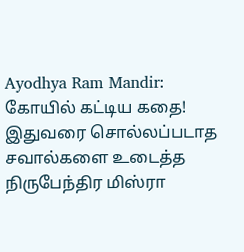Ayodhya Ram Mandir: கோயில் கட்டிய கதை! இதுவரை சொல்லப்படாத சவால்களை உடைத்த நிருபேந்திர மிஸ்ரா